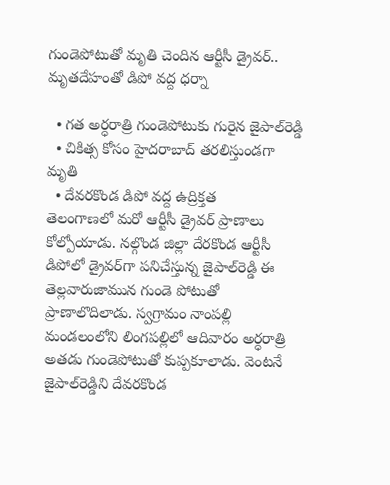గుండెపోటుతో మృతి చెందిన ఆర్టీసీ డ్రైవర్.. మృతదేహంతో డిపో వద్ద ధర్నా

  • గత అర్ధరాత్రి గుండెపోటుకు గురైన జైపాల్‌రెడ్డి
  • చికిత్స కోసం హైదరాబాద్ తరలిస్తుండగా మృతి
  • దేవరకొండ డిపో వద్ద ఉద్రిక్తత
తెలంగాణలో మరో ఆర్టీసీ డ్రైవర్ ప్రాణాలు కోల్పోయాడు. నల్గొండ జిల్లా దేరకొండ ఆర్టీసీ డిపోలో డ్రైవర్‌గా పనిచేస్తున్న జైపాల్‌రెడ్డి ఈ తెల్లవారుజామున గుండె పోటుతో ప్రాణాలొదిలాడు. స్వగ్రామం నాంపల్లి మండలంలోని లింగపల్లిలో ఆదివారం అర్ధరాత్రి అతడు గుండెపోటుతో కుప్పకూలాడు. వెంటనే జైపాల్‌రెడ్డిని దేవరకొండ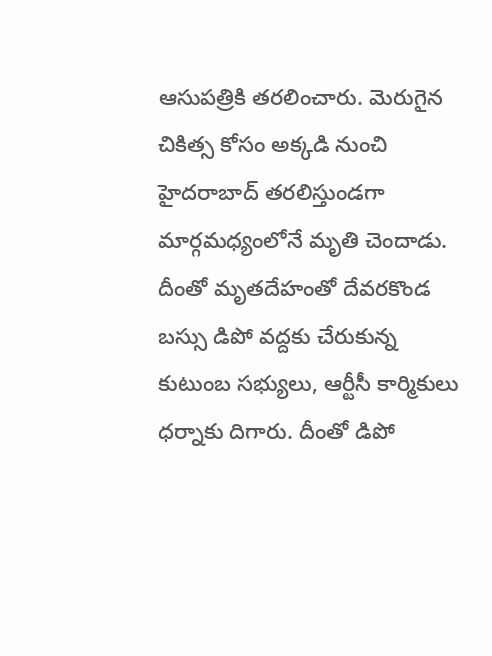ఆసుపత్రికి తరలించారు. మెరుగైన చికిత్స కోసం అక్కడి నుంచి హైదరాబాద్ తరలిస్తుండగా మార్గమధ్యంలోనే మృతి చెందాడు. దీంతో మృతదేహంతో దేవరకొండ బస్సు డిపో వద్దకు చేరుకున్న కుటుంబ సభ్యులు, ఆర్టీసీ కార్మికులు ధర్నాకు దిగారు. దీంతో డిపో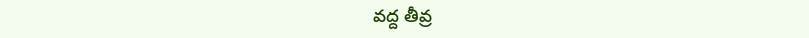వద్ద తీవ్ర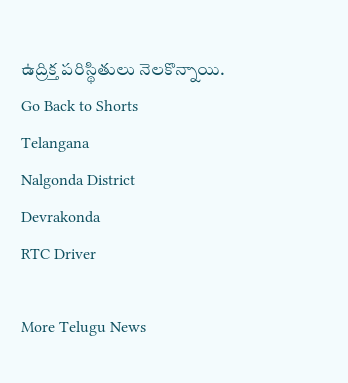ఉద్రిక్త పరిస్థితులు నెలకొన్నాయి.
Go Back to Shorts
Telangana
Nalgonda District
Devrakonda
RTC Driver

More Telugu News